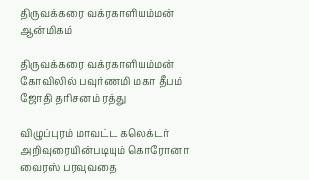திருவக்கரை வக்ரகாளியம்மன்
ஆன்மிகம்

திருவக்கரை வக்ரகாளியம்மன் கோவிலில் பவுர்ணமி மகா தீபம் ஜோதி தரிசனம் ரத்து

விழுப்புரம் மாவட்ட கலெக்டர் அறிவுரையின்படியும் கொரோனா வைரஸ் பரவுவதை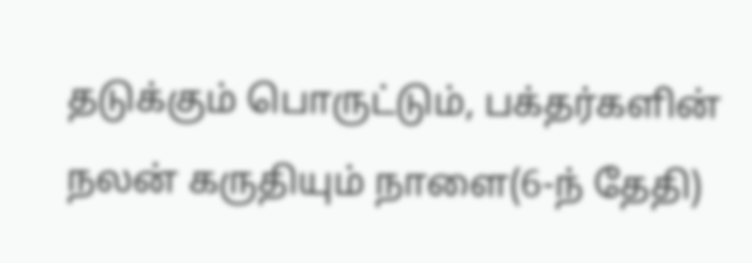தடுக்கும் பொருட்டும், பக்தர்களின் நலன் கருதியும் நாளை(6-ந் தேதி)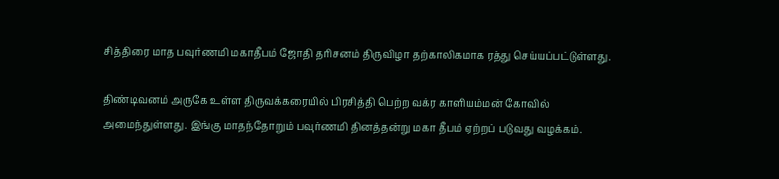சித்திரை மாத பவுர்ணமி மகாதீபம் ஜோதி தரிசனம் திருவிழா தற்காலிகமாக ரத்து செய்யப்பட்டுள்ளது.

திண்டிவனம் அருகே உள்ள திருவக்கரையில் பிரசித்தி பெற்ற வக்ர காளியம்மன் கோவில் அமைந்துள்ளது. இங்கு மாதந்தோறும் பவுர்ணமி தினத்தன்று மகா தீபம் ஏற்றப் படுவது வழக்கம்.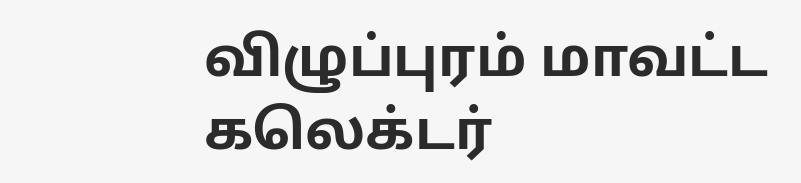விழுப்புரம் மாவட்ட கலெக்டர்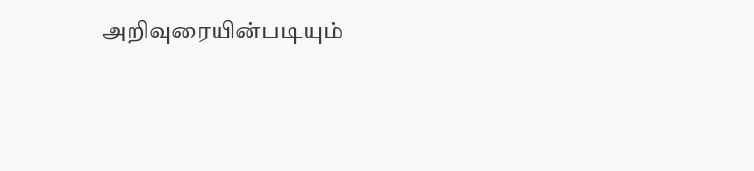அறிவுரையின்படியும்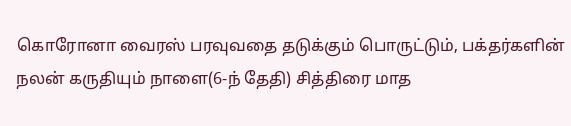கொரோனா வைரஸ் பரவுவதை தடுக்கும் பொருட்டும், பக்தர்களின் நலன் கருதியும் நாளை(6-ந் தேதி) சித்திரை மாத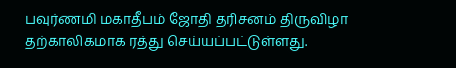பவுர்ணமி மகாதீபம் ஜோதி தரிசனம் திருவிழா தற்காலிகமாக ரத்து செய்யப்பட்டுள்ளது.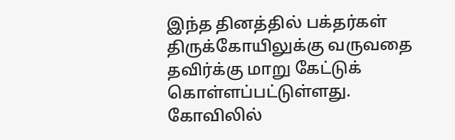இந்த தினத்தில் பக்தர்கள் திருக்கோயிலுக்கு வருவதை தவிர்க்கு மாறு கேட்டுக் கொள்ளப்பட்டுள்ளது. கோவிலில்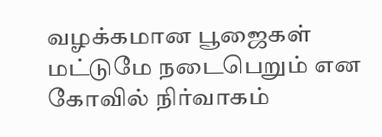வழக்கமான பூஜைகள் மட்டுமே நடைபெறும் என கோவில் நிர்வாகம்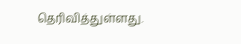தெரிவித்துள்ளது.